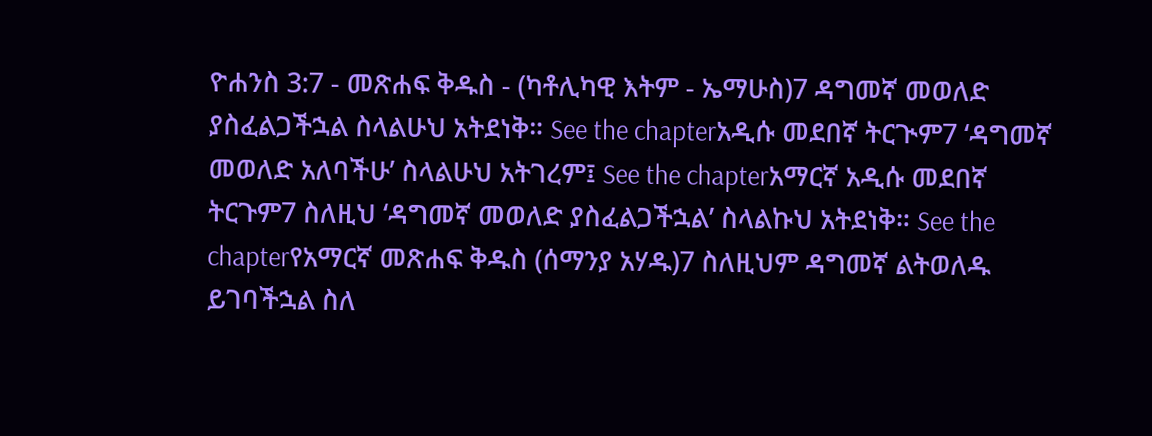ዮሐንስ 3:7 - መጽሐፍ ቅዱስ - (ካቶሊካዊ እትም - ኤማሁስ)7 ዳግመኛ መወለድ ያስፈልጋችኋል ስላልሁህ አትደነቅ። See the chapterአዲሱ መደበኛ ትርጒም7 ‘ዳግመኛ መወለድ አለባችሁ’ ስላልሁህ አትገረም፤ See the chapterአማርኛ አዲሱ መደበኛ ትርጉም7 ስለዚህ ‘ዳግመኛ መወለድ ያስፈልጋችኋል’ ስላልኩህ አትደነቅ። See the chapterየአማርኛ መጽሐፍ ቅዱስ (ሰማንያ አሃዱ)7 ስለዚህም ዳግመኛ ልትወለዱ ይገባችኋል ስለ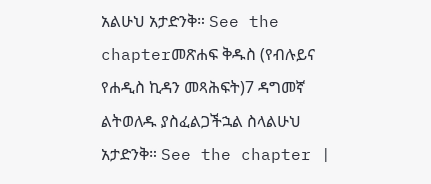አልሁህ አታድንቅ። See the chapterመጽሐፍ ቅዱስ (የብሉይና የሐዲስ ኪዳን መጻሕፍት)7 ዳግመኛ ልትወለዱ ያስፈልጋችኋል ስላልሁህ አታድንቅ። See the chapter |